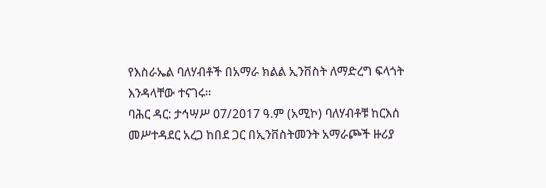የእስራኤል ባለሃብቶች በአማራ ክልል ኢንቨስት ለማድረግ ፍላጎት እንዳላቸው ተናገሩ።
ባሕር ዳር: ታኅሣሥ 07/2017 ዓ.ም (አሚኮ) ባለሃብቶቹ ከርእሰ መሥተዳደር አረጋ ከበደ ጋር በኢንቨስትመንት አማራጮች ዙሪያ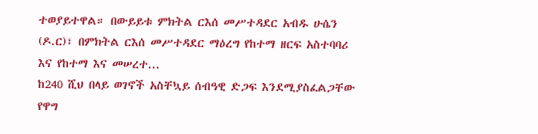ተወያይተዋል። በውይይቱ ምክትል ርእሰ መሥተዳደር አብዱ ሁሴን (ዶ.ር)፣ በምክትል ርእሰ መሥተዳደር ማዕረግ የከተማ ዘርፍ አስተባባሪ እና የከተማ እና መሠረተ...
ከ240 ሺህ በላይ ወገኖች አስቸኳይ ሰብዓዊ ድጋፍ እንደሚያስፈልጋቸው የዋግ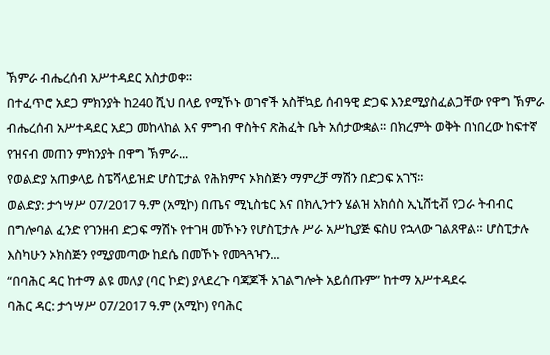ኽምራ ብሔረሰብ አሥተዳደር አስታወቀ።
በተፈጥሮ አደጋ ምክንያት ከ240 ሺህ በላይ የሚኾኑ ወገኖች አስቸኳይ ሰብዓዊ ድጋፍ እንደሚያስፈልጋቸው የዋግ ኽምራ ብሔረሰብ አሥተዳደር አደጋ መከላከል እና ምግብ ዋስትና ጽሕፈት ቤት አሰታውቋል። በክረምት ወቅት በነበረው ከፍተኛ የዝናብ መጠን ምክንያት በዋግ ኽምራ...
የወልድያ አጠቃላይ ስፔሻላይዝድ ሆስፒታል የሕክምና ኦክስጅን ማምረቻ ማሽን በድጋፍ አገኘ።
ወልድያ: ታኅሣሥ 07/2017 ዓ.ም (አሚኮ) በጤና ሚኒስቴር እና በክሊንተን ሄልዝ አክሰስ ኢኒሸቲቭ የጋራ ትብብር በግሎባል ፈንድ የገንዘብ ድጋፍ ማሽኑ የተገዛ መኾኑን የሆስፒታሉ ሥራ አሥኪያጅ ፍስሀ የኋላው ገልጸዋል። ሆስፒታሉ እስካሁን ኦክስጅን የሚያመጣው ከደሴ በመኾኑ የመጓጓዣን...
“በባሕር ዳር ከተማ ልዩ መለያ (ባር ኮድ) ያላደረጉ ባጃጆች አገልግሎት አይሰጡም” ከተማ አሥተዳደሩ
ባሕር ዳር: ታኅሣሥ 07/2017 ዓ.ም (አሚኮ) የባሕር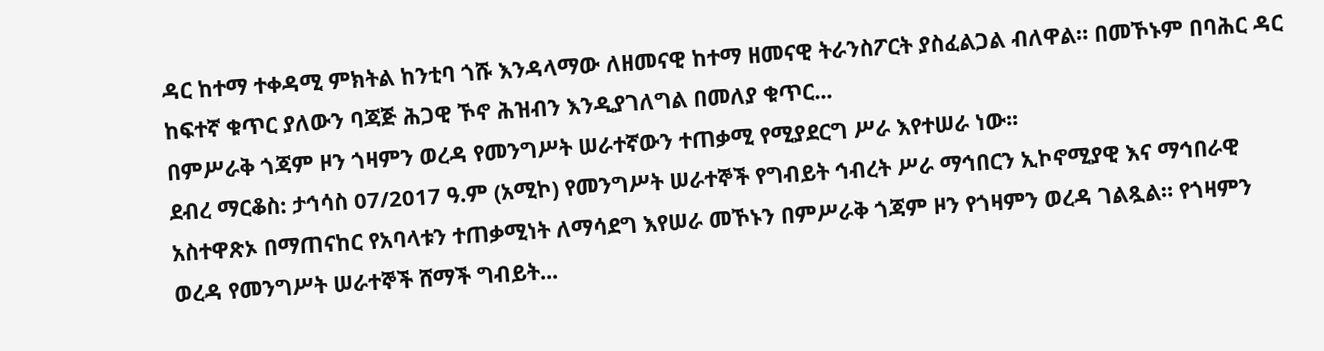ዳር ከተማ ተቀዳሚ ምክትል ከንቲባ ጎሹ እንዳላማው ለዘመናዊ ከተማ ዘመናዊ ትራንስፖርት ያስፈልጋል ብለዋል። በመኾኑም በባሕር ዳር ከፍተኛ ቁጥር ያለውን ባጃጅ ሕጋዊ ኾኖ ሕዝብን እንዲያገለግል በመለያ ቁጥር...
በምሥራቅ ጎጃም ዞን ጎዛምን ወረዳ የመንግሥት ሠራተኛውን ተጠቃሚ የሚያደርግ ሥራ እየተሠራ ነው፡፡
ደብረ ማርቆስ: ታኅሳስ 07/2017 ዓ.ም (አሚኮ) የመንግሥት ሠራተኞች የግብይት ኅብረት ሥራ ማኅበርን ኢኮኖሚያዊ እና ማኅበራዊ አስተዋጽኦ በማጠናከር የአባላቱን ተጠቃሚነት ለማሳደግ እየሠራ መኾኑን በምሥራቅ ጎጃም ዞን የጎዛምን ወረዳ ገልጿል። የጎዛምን ወረዳ የመንግሥት ሠራተኞች ሸማች ግብይት...